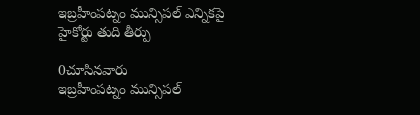ఇబ్రహీంపట్నం మున్సిపల్ ఎన్నికపై హైకోర్టు తుది తీర్పు

0చూసినవారు
ఇబ్రహీంపట్నం మున్సిపల్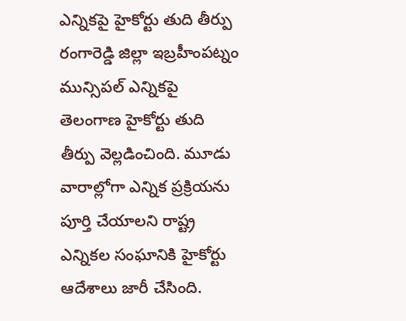ఎన్నికపై హైకోర్టు తుది తీర్పు
రంగారెడ్డి జిల్లా ఇబ్రహీంపట్నం మున్సిపల్ ఎన్నికపై తెలంగాణ హైకోర్టు తుది తీర్పు వెల్లడించింది. మూడు వారాల్లోగా ఎన్నిక ప్రక్రియను పూర్తి చేయాలని రాష్ట్ర ఎన్నికల సంఘానికి హైకోర్టు ఆదేశాలు జారీ చేసింది.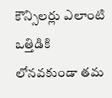కౌన్సిలర్లు ఎలాంటి ఒత్తిడికి లోనవకుండా తమ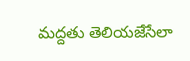మద్దతు తెలియజేసేలా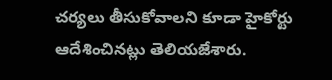చర్యలు తీసుకోవాలని కూడా హైకోర్టు ఆదేశించినట్లు తెలియజేశారు.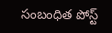సంబంధిత పోస్ట్